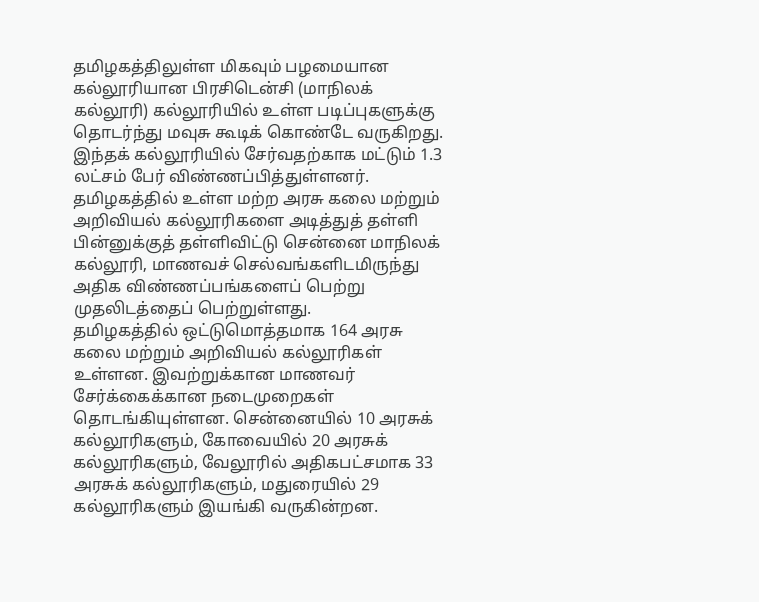தமிழகத்திலுள்ள மிகவும் பழமையான கல்லூரியான பிரசிடென்சி (மாநிலக் கல்லூரி) கல்லூரியில் உள்ள படிப்புகளுக்கு தொடர்ந்து மவுசு கூடிக் கொண்டே வருகிறது. இந்தக் கல்லூரியில் சேர்வதற்காக மட்டும் 1.3 லட்சம் பேர் விண்ணப்பித்துள்ளனர்.
தமிழகத்தில் உள்ள மற்ற அரசு கலை மற்றும் அறிவியல் கல்லூரிகளை அடித்துத் தள்ளி பின்னுக்குத் தள்ளிவிட்டு சென்னை மாநிலக் கல்லூரி, மாணவச் செல்வங்களிடமிருந்து அதிக விண்ணப்பங்களைப் பெற்று முதலிடத்தைப் பெற்றுள்ளது.
தமிழகத்தில் ஒட்டுமொத்தமாக 164 அரசு கலை மற்றும் அறிவியல் கல்லூரிகள் உள்ளன. இவற்றுக்கான மாணவர் சேர்க்கைக்கான நடைமுறைகள் தொடங்கியுள்ளன. சென்னையில் 10 அரசுக் கல்லூரிகளும், கோவையில் 20 அரசுக் கல்லூரிகளும், வேலூரில் அதிகபட்சமாக 33 அரசுக் கல்லூரிகளும், மதுரையில் 29 கல்லூரிகளும் இயங்கி வருகின்றன.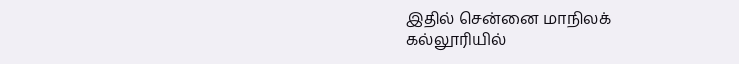இதில் சென்னை மாநிலக் கல்லூரியில்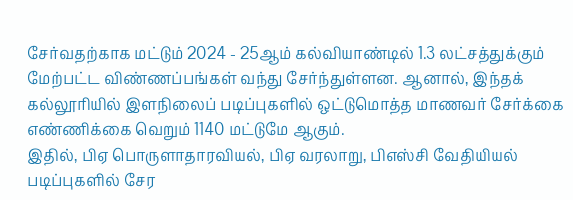சேர்வதற்காக மட்டும் 2024 - 25ஆம் கல்வியாண்டில் 1.3 லட்சத்துக்கும் மேற்பட்ட விண்ணப்பங்கள் வந்து சேர்ந்துள்ளன. ஆனால், இந்தக் கல்லூரியில் இளநிலைப் படிப்புகளில் ஒட்டுமொத்த மாணவர் சேர்க்கை எண்ணிக்கை வெறும் 1140 மட்டுமே ஆகும்.
இதில், பிஏ பொருளாதாரவியல், பிஏ வரலாறு, பிஎஸ்சி வேதியியல் படிப்புகளில் சேர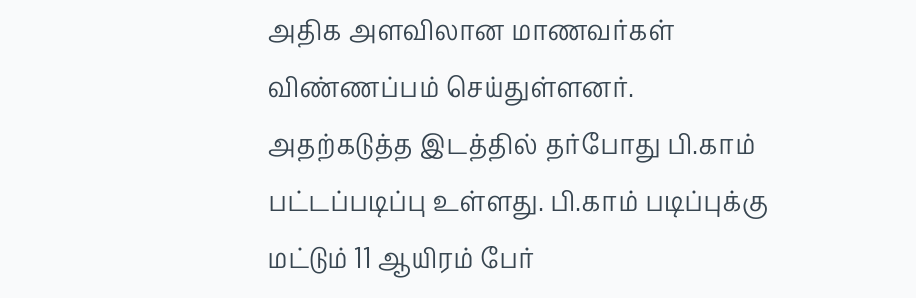அதிக அளவிலான மாணவர்கள் விண்ணப்பம் செய்துள்ளனர். அதற்கடுத்த இடத்தில் தர்போது பி.காம் பட்டப்படிப்பு உள்ளது. பி.காம் படிப்புக்கு மட்டும் 11 ஆயிரம் பேர்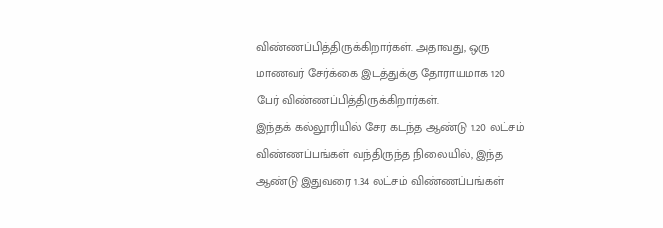விண்ணப்பித்திருக்கிறார்கள். அதாவது, ஒரு மாணவர் சேர்க்கை இடத்துக்கு தோராயமாக 120 பேர் விண்ணப்பித்திருக்கிறார்கள்.
இந்தக் கல்லூரியில் சேர கடந்த ஆண்டு 1.20 லட்சம் விண்ணப்பங்கள் வந்திருந்த நிலையில், இந்த ஆண்டு இதுவரை 1.34 லட்சம் விண்ணப்பங்கள்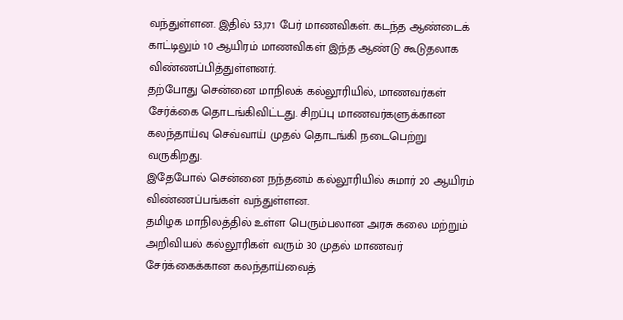வந்துள்ளன. இதில் 53,171 பேர் மாணவிகள். கடந்த ஆண்டைக் காட்டிலும் 10 ஆயிரம் மாணவிகள் இந்த ஆண்டு கூடுதலாக விண்ணப்பித்துள்ளனர்.
தற்போது சென்னை மாநிலக் கல்லூரியில், மாணவர்கள் சேர்க்கை தொடங்கிவிட்டது. சிறப்பு மாணவர்களுக்கான கலந்தாய்வு செவ்வாய் முதல் தொடங்கி நடைபெற்று வருகிறது.
இதேபோல் சென்னை நந்தனம் கல்லூரியில் சுமார் 20 ஆயிரம் விண்ணப்பங்கள் வந்துள்ளன.
தமிழக மாநிலத்தில் உள்ள பெரும்பலான அரசு கலை மற்றும் அறிவியல் கல்லூரிகள் வரும் 30 முதல் மாணவர் சேர்க்கைக்கான கலந்தாய்வைத்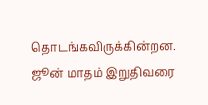தொடங்கவிருக்கின்றன.
ஜூன் மாதம் இறுதிவரை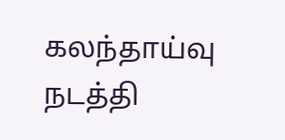கலந்தாய்வு நடத்தி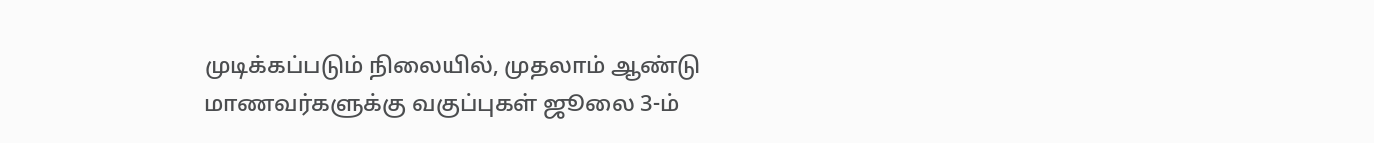முடிக்கப்படும் நிலையில், முதலாம் ஆண்டு மாணவர்களுக்கு வகுப்புகள் ஜூலை 3-ம்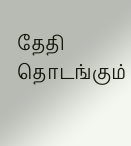தேதி தொடங்கும்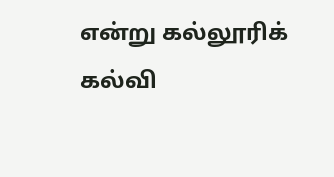என்று கல்லூரிக் கல்வி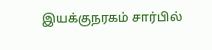இயக்குநரகம் சார்பில்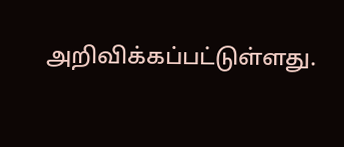அறிவிக்கப்பட்டுள்ளது.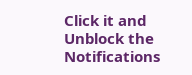Click it and Unblock the Notifications